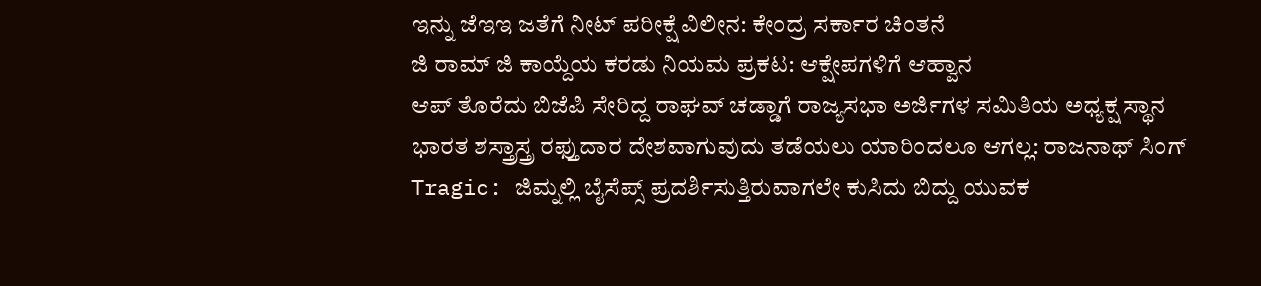ಇನ್ನು ಜೆಇಇ ಜತೆಗೆ ನೀಟ್ ಪರೀಕ್ಷೆ ವಿಲೀನ: ಕೇಂದ್ರ ಸರ್ಕಾರ ಚಿಂತನೆ
ಜಿ ರಾಮ್ ಜಿ ಕಾಯ್ದೆಯ ಕರಡು ನಿಯಮ ಪ್ರಕಟ: ಆಕ್ಷೇಪಗಳಿಗೆ ಆಹ್ವಾನ
ಆಪ್ ತೊರೆದು ಬಿಜೆಪಿ ಸೇರಿದ್ದ ರಾಘವ್ ಚಡ್ಡಾಗೆ ರಾಜ್ಯಸಭಾ ಅರ್ಜಿಗಳ ಸಮಿತಿಯ ಅಧ್ಯಕ್ಷ ಸ್ಥಾನ
ಭಾರತ ಶಸ್ತ್ರಾಸ್ತ್ರ ರಫ್ತುದಾರ ದೇಶವಾಗುವುದು ತಡೆಯಲು ಯಾರಿಂದಲೂ ಆಗಲ್ಲ: ರಾಜನಾಥ್ ಸಿಂಗ್
Tragic: ಜಿಮ್ನಲ್ಲಿ ಬೈಸೆಪ್ಸ್ ಪ್ರದರ್ಶಿಸುತ್ತಿರುವಾಗಲೇ ಕುಸಿದು ಬಿದ್ದು ಯುವಕ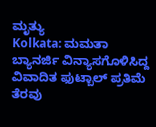ಮೃತ್ಯು
Kolkata: ಮಮತಾ ಬ್ಯಾನರ್ಜಿ ವಿನ್ಯಾಸಗೊಳಿಸಿದ್ದ ವಿವಾದಿತ ಫುಟ್ಬಾಲ್ ಪ್ರತಿಮೆ ತೆರವು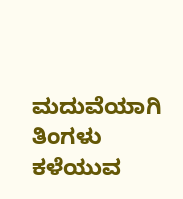ಮದುವೆಯಾಗಿ ತಿಂಗಳು ಕಳೆಯುವ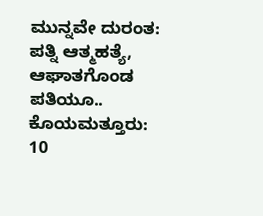ಮುನ್ನವೇ ದುರಂತ: ಪತ್ನಿ ಆತ್ಮಹತ್ಯೆ, ಆಘಾತಗೊಂಡ ಪತಿಯೂ..
ಕೊಯಮತ್ತೂರು: 10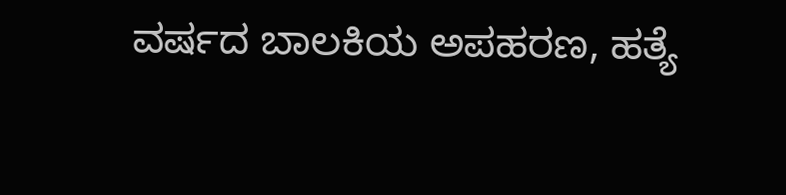ವರ್ಷದ ಬಾಲಕಿಯ ಅಪಹರಣ, ಹತ್ಯೆ